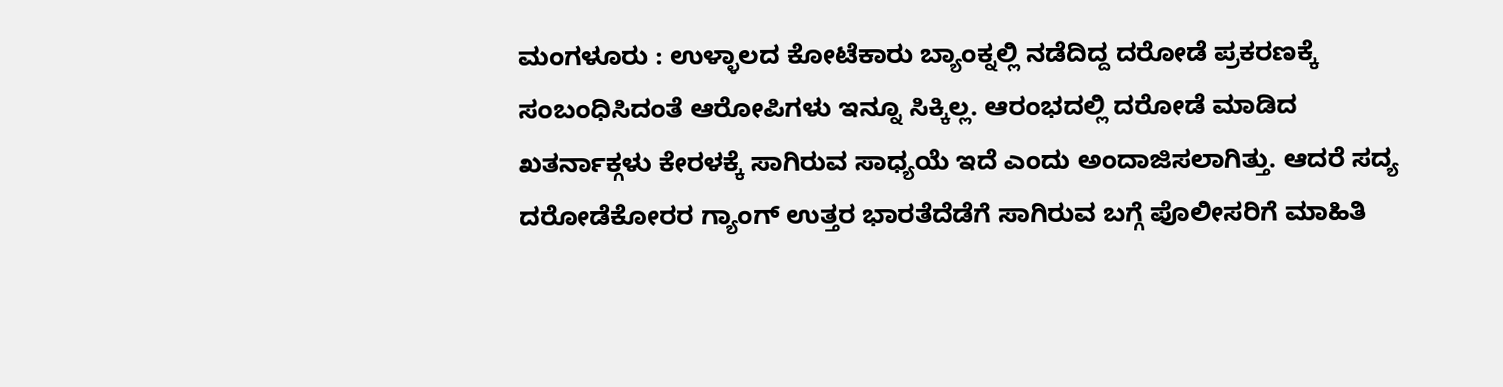ಮಂಗಳೂರು : ಉಳ್ಳಾಲದ ಕೋಟೆಕಾರು ಬ್ಯಾಂಕ್ನಲ್ಲಿ ನಡೆದಿದ್ದ ದರೋಡೆ ಪ್ರಕರಣಕ್ಕೆ ಸಂಬಂಧಿಸಿದಂತೆ ಆರೋಪಿಗಳು ಇನ್ನೂ ಸಿಕ್ಕಿಲ್ಲ. ಆರಂಭದಲ್ಲಿ ದರೋಡೆ ಮಾಡಿದ ಖತರ್ನಾಕ್ಗಳು ಕೇರಳಕ್ಕೆ ಸಾಗಿರುವ ಸಾಧ್ಯಯೆ ಇದೆ ಎಂದು ಅಂದಾಜಿಸಲಾಗಿತ್ತು. ಆದರೆ ಸದ್ಯ ದರೋಡೆಕೋರರ ಗ್ಯಾಂಗ್ ಉತ್ತರ ಭಾರತೆದೆಡೆಗೆ ಸಾಗಿರುವ ಬಗ್ಗೆ ಪೊಲೀಸರಿಗೆ ಮಾಹಿತಿ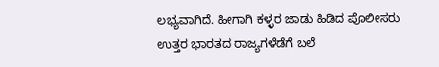ಲಭ್ಯವಾಗಿದೆ. ಹೀಗಾಗಿ ಕಳ್ಳರ ಜಾಡು ಹಿಡಿದ ಪೊಲೀಸರು ಉತ್ತರ ಭಾರತದ ರಾಜ್ಯಗಳೆಡೆಗೆ ಬಲೆ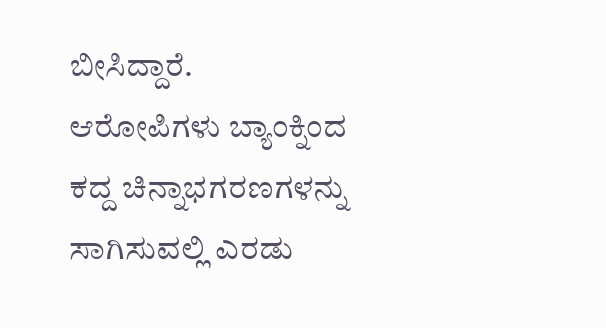ಬೀಸಿದ್ದಾರೆ.
ಆರೋಪಿಗಳು ಬ್ಯಾಂಕ್ನಿಂದ ಕದ್ದ ಚಿನ್ನಾಭಗರಣಗಳನ್ನು ಸಾಗಿಸುವಲ್ಲಿ ಎರಡು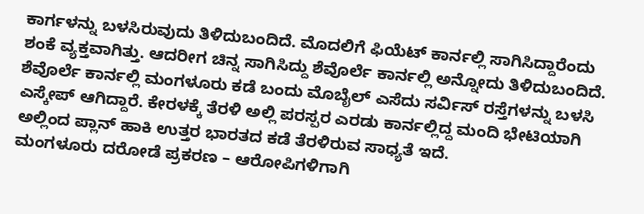ಕಾರ್ಗಳನ್ನು ಬಳಸಿರುವುದು ತಿಳಿದುಬಂದಿದೆ. ಮೊದಲಿಗೆ ಫಿಯೆಟ್ ಕಾರ್ನಲ್ಲಿ ಸಾಗಿಸಿದ್ದಾರೆಂದು ಶಂಕೆ ವ್ಯಕ್ತವಾಗಿತ್ತು. ಆದರೀಗ ಚಿನ್ನ ಸಾಗಿಸಿದ್ದು ಶೆವೊರ್ಲೆ ಕಾರ್ನಲ್ಲಿ ಅನ್ನೋದು ತಿಳಿದುಬಂದಿದೆ. ಶೆವೊರ್ಲೆ ಕಾರ್ನಲ್ಲಿ ಮಂಗಳೂರು ಕಡೆ ಬಂದು ಮೊಬೈಲ್ ಎಸೆದು ಸರ್ವಿಸ್ ರಸ್ತೆಗಳನ್ನು ಬಳಸಿ ಎಸ್ಕೇಪ್ ಆಗಿದ್ದಾರೆ. ಕೇರಳಕ್ಕೆ ತೆರಳಿ ಅಲ್ಲಿ ಪರಸ್ಪರ ಎರಡು ಕಾರ್ನಲ್ಲಿದ್ದ ಮಂದಿ ಭೇಟಿಯಾಗಿ ಅಲ್ಲಿಂದ ಪ್ಲಾನ್ ಹಾಕಿ ಉತ್ತರ ಭಾರತದ ಕಡೆ ತೆರಳಿರುವ ಸಾಧ್ಯತೆ ಇದೆ.
ಮಂಗಳೂರು ದರೋಡೆ ಪ್ರಕರಣ – ಆರೋಪಿಗಳಿಗಾಗಿ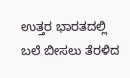ಉತ್ತರ ಭಾರತದಲ್ಲಿ ಬಲೆ ಬೀಸಲು ತೆರಳಿದ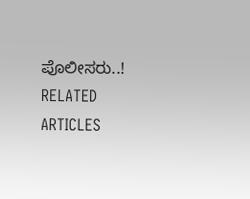ಪೊಲೀಸರು..!
RELATED ARTICLES